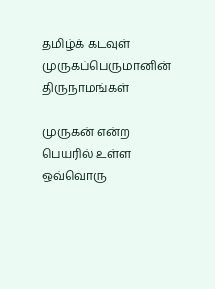தமிழ்க் கடவுள் முருகப்பெருமானின் திருநாமங்கள்

முருகன் என்ற பெயரில் உள்ள ஒவ்வொரு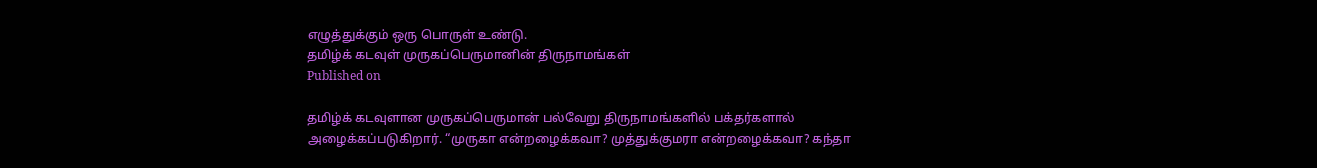எழுத்துக்கும் ஒரு பொருள் உண்டு.
தமிழ்க் கடவுள் முருகப்பெருமானின் திருநாமங்கள்
Published on

தமிழ்க் கடவுளான முருகப்பெருமான் பல்வேறு திருநாமங்களில் பக்தர்களால் அழைக்கப்படுகிறார். “முருகா என்றழைக்கவா? முத்துக்குமரா என்றழைக்கவா? கந்தா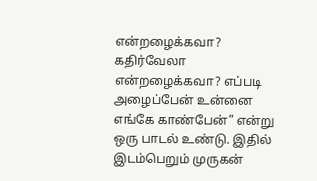என்றழைக்கவா? கதிர்வேலா என்றழைக்கவா? எப்படி அழைப்பேன் உன்னை எங்கே காண்பேன்” என்று ஒரு பாடல் உண்டு. இதில் இடம்பெறும் முருகன்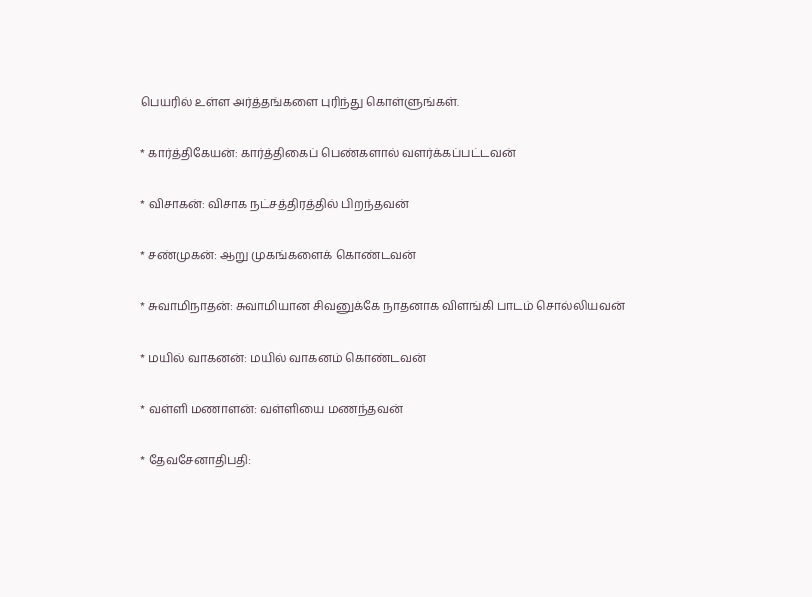பெயரில் உள்ள அர்த்தங்களை புரிந்து கொள்ளுங்கள்.

* கார்த்திகேயன்: கார்த்திகைப் பெண்களால் வளர்க்கப்பட்டவன்

* விசாகன்: விசாக நட்சத்திரத்தில் பிறந்தவன்

* சண்முகன்: ஆறு முகங்களைக் கொண்டவன்

* சுவாமிநாதன்: சுவாமியான சிவனுக்கே நாதனாக விளங்கி பாடம் சொல்லியவன்

* மயில் வாகனன்: மயில் வாகனம் கொண்டவன்

* வள்ளி மணாளன்: வள்ளியை மணந்தவன்

* தேவசேனாதிபதி: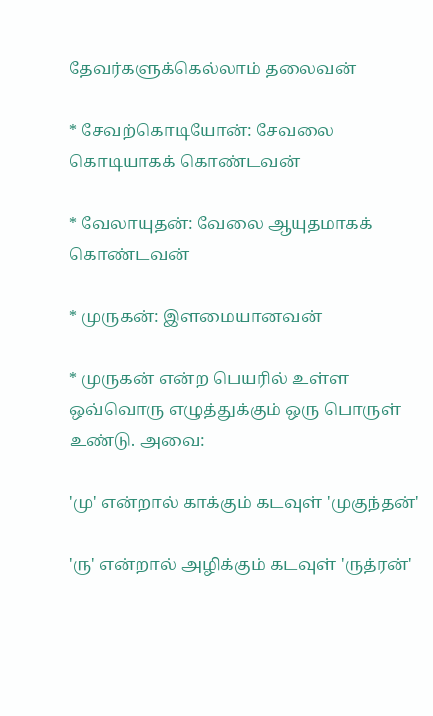தேவர்களுக்கெல்லாம் தலைவன்

* சேவற்கொடியோன்: சேவலை கொடியாகக் கொண்டவன்

* வேலாயுதன்: வேலை ஆயுதமாகக் கொண்டவன்

* முருகன்: இளமையானவன்

* முருகன் என்ற பெயரில் உள்ள ஒவ்வொரு எழுத்துக்கும் ஒரு பொருள் உண்டு. அவை:

'மு' என்றால் காக்கும் கடவுள் 'முகுந்தன்'

'ரு' என்றால் அழிக்கும் கடவுள் 'ருத்ரன்'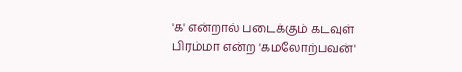'க' என்றால் படைக்கும் கடவுள் பிரம்மா என்ற 'கமலோற்பவன்'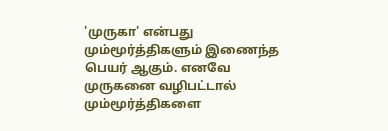'முருகா' என்பது மும்மூர்த்திகளும் இணைந்த பெயர் ஆகும். எனவே முருகனை வழிபட்டால் மும்மூர்த்திகளை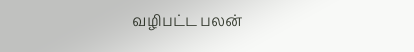வழிபட்ட பலன்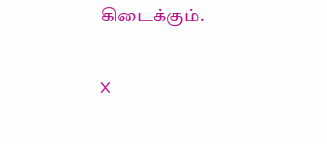கிடைக்கும்.

X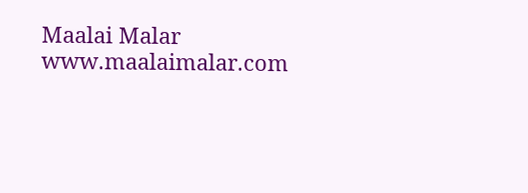Maalai Malar
www.maalaimalar.com